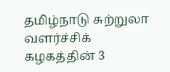தமிழ்நாடு சுற்றுலா வளர்ச்சிக் கழகத்தின் 3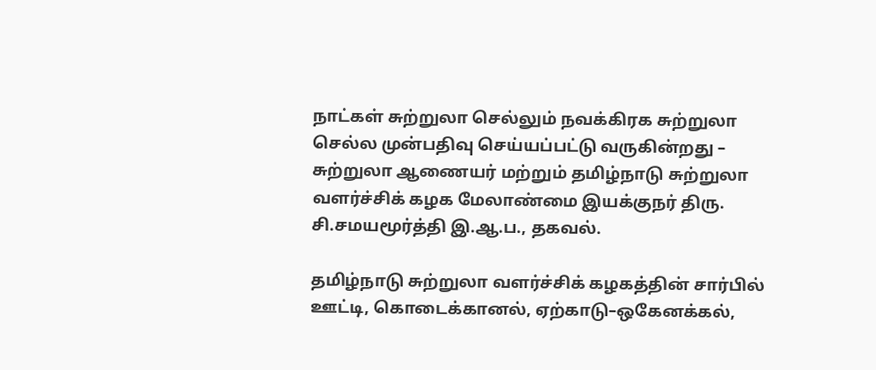நாட்கள் சுற்றுலா செல்லும் நவக்கிரக சுற்றுலா செல்ல முன்பதிவு செய்யப்பட்டு வருகின்றது – சுற்றுலா ஆணையர் மற்றும் தமிழ்நாடு சுற்றுலா வளர்ச்சிக் கழக மேலாண்மை இயக்குநர் திரு. சி.சமயமூர்த்தி இ.ஆ.ப., தகவல்.

தமிழ்நாடு சுற்றுலா வளர்ச்சிக் கழகத்தின் சார்பில் ஊட்டி, கொடைக்கானல், ஏற்காடு–ஒகேனக்கல்,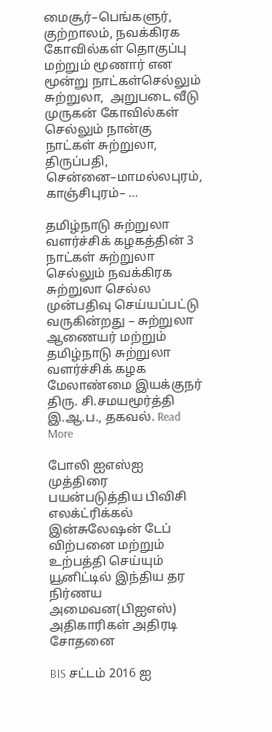மைசூர்–பெங்களுர், குற்றாலம், நவக்கிரக கோவில்கள் தொகுப்பு  மற்றும் மூணார் என மூன்று நாட்கள்செல்லும் சுற்றுலா,  அறுபடை வீடு முருகன் கோவில்கள் செல்லும் நான்கு நாட்கள் சுற்றுலா, திருப்பதி, சென்னை–மாமல்லபுரம், காஞ்சிபுரம்– …

தமிழ்நாடு சுற்றுலா வளர்ச்சிக் கழகத்தின் 3 நாட்கள் சுற்றுலா செல்லும் நவக்கிரக சுற்றுலா செல்ல முன்பதிவு செய்யப்பட்டு வருகின்றது – சுற்றுலா ஆணையர் மற்றும் தமிழ்நாடு சுற்றுலா வளர்ச்சிக் கழக மேலாண்மை இயக்குநர் திரு. சி.சமயமூர்த்தி இ.ஆ.ப., தகவல். Read More

போலி ஐஎஸ்ஐ முத்திரை பயன்படுத்திய பிவிசி எலக்ட்ரிக்கல் இன்சுலேஷன் டேப் விற்பனை மற்றும் உற்பத்தி செய்யும் யூனிட்டில் இந்திய தர நிர்ணய அமைவன(பிஐஎஸ்) அதிகாரிகள் அதிரடி சோதனை

BIS சட்டம் 2016 ஐ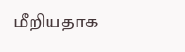மீறியதாக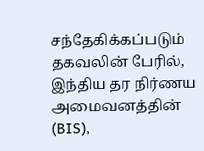சந்தேகிக்கப்படும் தகவலின் பேரில், இந்திய தர நிர்ணய அமைவனத்தின் (BIS),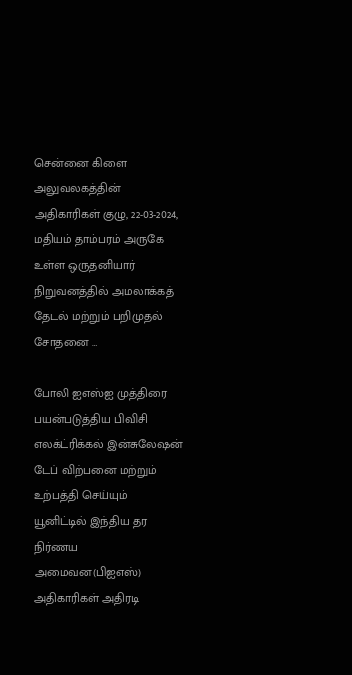சென்னை கிளை அலுவலகத்தின் அதிகாரிகள் குழு, 22-03-2024, மதியம் தாம்பரம் அருகே உள்ள ஒருதனியார் நிறுவனத்தில் அமலாக்கத் தேடல் மற்றும் பறிமுதல் சோதனை …

போலி ஐஎஸ்ஐ முத்திரை பயன்படுத்திய பிவிசி எலக்ட்ரிக்கல் இன்சுலேஷன் டேப் விற்பனை மற்றும் உற்பத்தி செய்யும் யூனிட்டில் இந்திய தர நிர்ணய அமைவன(பிஐஎஸ்) அதிகாரிகள் அதிரடி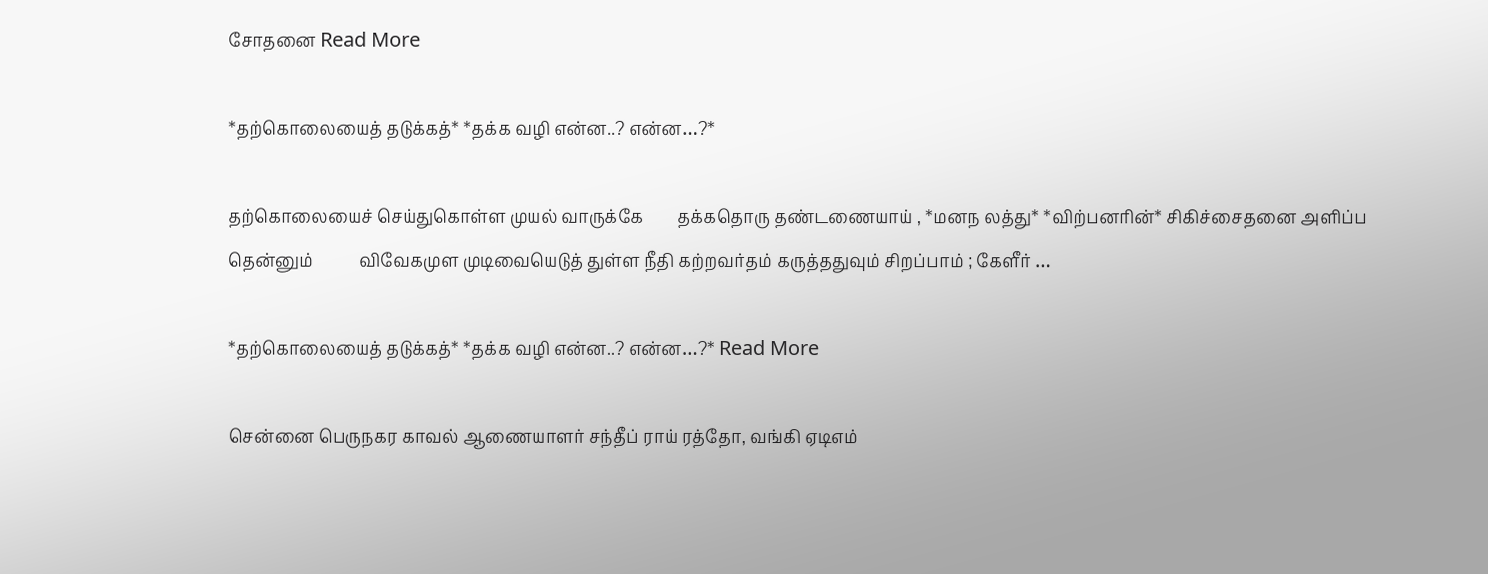சோதனை Read More

*தற்கொலையைத் தடுக்கத்* *தக்க வழி என்ன..? என்ன…?*

தற்கொலையைச் செய்துகொள்ள முயல் வாருக்கே        தக்கதொரு தண்டணையாய் , *மனந லத்து* *விற்பனரின்* சிகிச்சைதனை அளிப்ப தென்னும்           விவேகமுள முடிவையெடுத் துள்ள நீதி கற்றவர்தம் கருத்ததுவும் சிறப்பாம் ; கேளீர் …

*தற்கொலையைத் தடுக்கத்* *தக்க வழி என்ன..? என்ன…?* Read More

சென்னை பெருநகர காவல் ஆணையாளர் சந்தீப் ராய் ரத்தோ, வங்கி ஏடிஎம்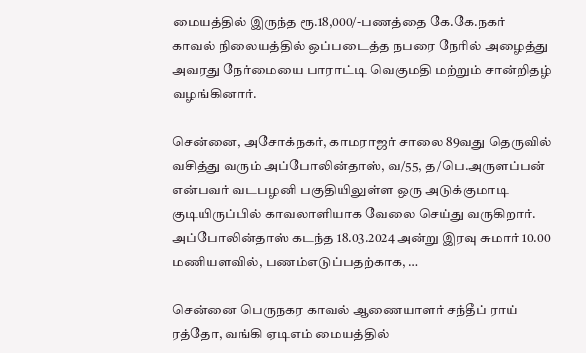மையத்தில் இருந்த ரூ.18,000/-பணத்தை கே.கே.நகர் காவல் நிலையத்தில் ஒப்படைத்த நபரை நேரில் அழைத்து அவரது நேர்மையை பாராட்டி வெகுமதி மற்றும் சான்றிதழ் வழங்கினார்.

சென்னை, அசோக்நகர், காமராஜர் சாலை 89வது தெருவில் வசித்து வரும் அப்போலின்தாஸ், வ/55, த/பெ.அருளப்பன் என்பவர் வடபழனி பகுதியிலுள்ள ஒரு அடுக்குமாடி குடியிருப்பில் காவலாளியாக வேலை செய்து வருகிறார். அப்போலின்தாஸ் கடந்த 18.03.2024 அன்று இரவு சுமார் 10.00 மணியளவில், பணம்எடுப்பதற்காக, …

சென்னை பெருநகர காவல் ஆணையாளர் சந்தீப் ராய் ரத்தோ, வங்கி ஏடிஎம் மையத்தில்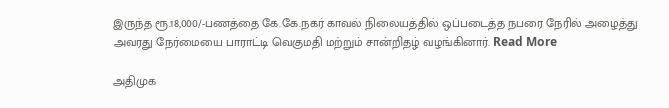இருந்த ரூ.18,000/-பணத்தை கே.கே.நகர் காவல் நிலையத்தில் ஒப்படைத்த நபரை நேரில் அழைத்து அவரது நேர்மையை பாராட்டி வெகுமதி மற்றும் சான்றிதழ் வழங்கினார். Read More

அதிமுக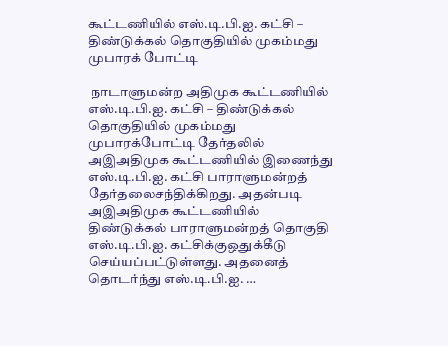கூட்டணியில் எஸ்.டி.பி.ஐ. கட்சி – திண்டுக்கல் தொகுதியில் முகம்மது முபாரக் போட்டி

 நாடாளுமன்ற அதிமுக கூட்டணியில்  எஸ்.டி.பி.ஐ. கட்சி – திண்டுக்கல் தொகுதியில் முகம்மது முபாரக்போட்டி தேர்தலில் அஇஅதிமுக கூட்டணியில் இணைந்து எஸ்.டி.பி.ஐ. கட்சி பாராளுமன்றத் தேர்தலைசந்திக்கிறது. அதன்படி அஇஅதிமுக கூட்டணியில் திண்டுக்கல் பாராளுமன்றத் தொகுதி எஸ்.டி.பி.ஐ. கட்சிக்குஒதுக்கீடு செய்யப்பட்டுள்ளது. அதனைத் தொடர்ந்து எஸ்.டி.பி.ஐ. …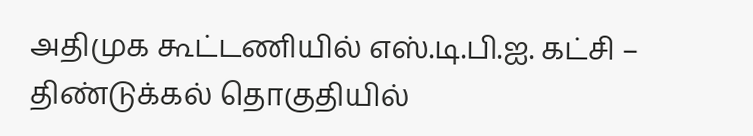அதிமுக கூட்டணியில் எஸ்.டி.பி.ஐ. கட்சி – திண்டுக்கல் தொகுதியில்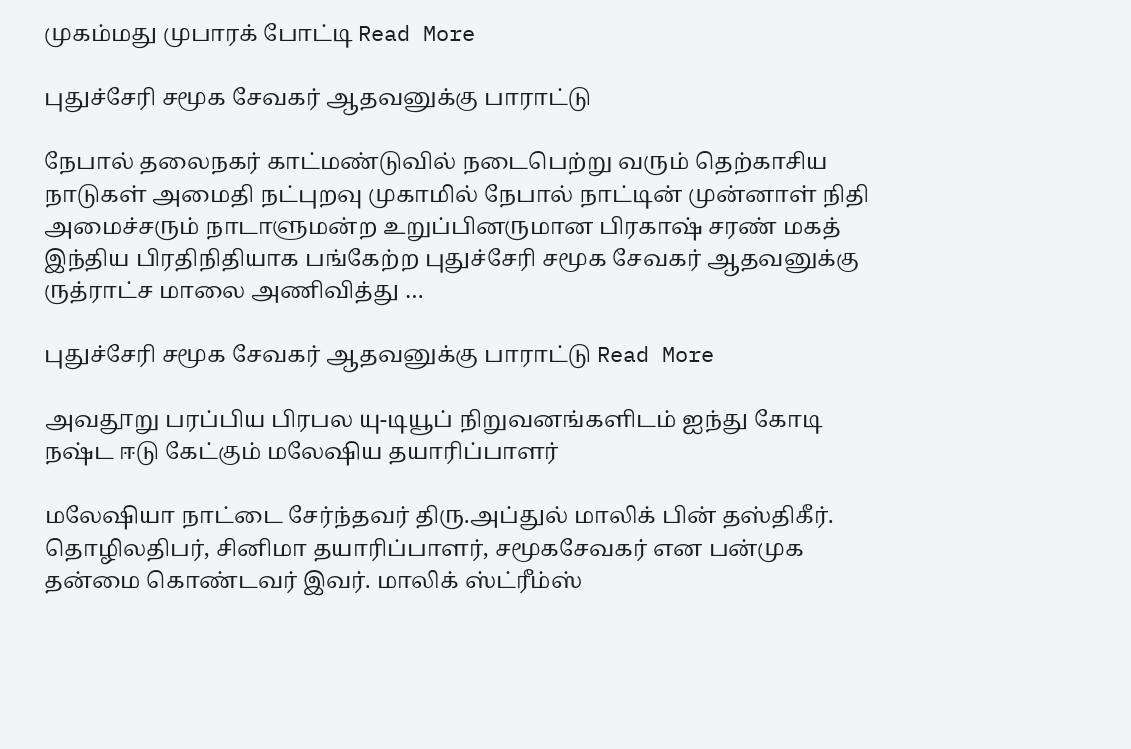முகம்மது முபாரக் போட்டி Read More

புதுச்சேரி சமூக சேவகர் ஆதவனுக்கு பாராட்டு

நேபால் தலைநகர் காட்மண்டுவில் நடைபெற்று வரும் தெற்காசிய நாடுகள் அமைதி நட்புறவு முகாமில் நேபால் நாட்டின் முன்னாள் நிதி அமைச்சரும் நாடாளுமன்ற உறுப்பினருமான பிரகாஷ் சரண் மகத் இந்திய பிரதிநிதியாக பங்கேற்ற புதுச்சேரி சமூக சேவகர் ஆதவனுக்கு ருத்ராட்ச மாலை அணிவித்து …

புதுச்சேரி சமூக சேவகர் ஆதவனுக்கு பாராட்டு Read More

அவதூறு பரப்பிய பிரபல யு-டியூப் நிறுவனங்களிடம் ஐந்து கோடி நஷ்ட ஈடு கேட்கும் மலேஷிய தயாரிப்பாளர்

மலேஷியா நாட்டை சேர்ந்தவர் திரு.அப்துல் மாலிக் பின் தஸ்திகீர். தொழிலதிபர், சினிமா தயாரிப்பாளர், சமூகசேவகர் என பன்முக தன்மை கொண்டவர் இவர். மாலிக் ஸ்ட்ரீம்ஸ்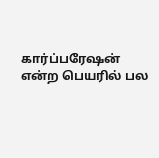கார்ப்பரேஷன் என்ற பெயரில் பல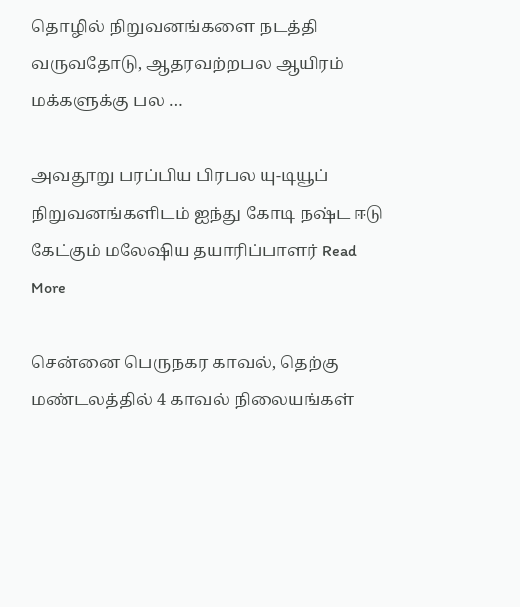தொழில் நிறுவனங்களை நடத்தி வருவதோடு, ஆதரவற்றபல ஆயிரம் மக்களுக்கு பல …

அவதூறு பரப்பிய பிரபல யு-டியூப் நிறுவனங்களிடம் ஐந்து கோடி நஷ்ட ஈடு கேட்கும் மலேஷிய தயாரிப்பாளர் Read More

சென்னை பெருநகர காவல், தெற்கு மண்டலத்தில் 4 காவல் நிலையங்கள்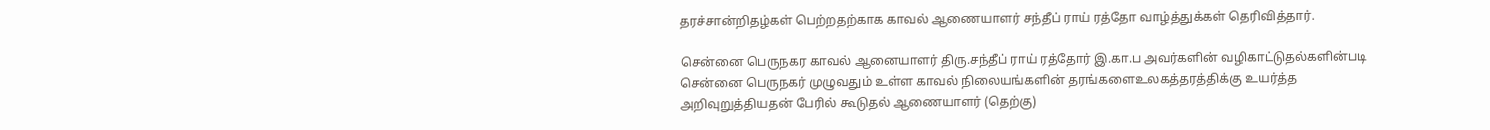தரச்சான்றிதழ்கள் பெற்றதற்காக காவல் ஆணையாளர் சந்தீப் ராய் ரத்தோ வாழ்த்துக்கள் தெரிவித்தார்.

சென்னை பெருநகர காவல் ஆனையாளர் திரு.சந்தீப் ராய் ரத்தோர் இ.கா.ப அவர்களின் வழிகாட்டுதல்களின்படி சென்னை பெருநகர் முழுவதும் உள்ள காவல் நிலையங்களின் தரங்களைஉலகத்தரத்திக்கு உயர்த்த அறிவுறுத்தியதன் பேரில் கூடுதல் ஆணையாளர் (தெற்கு)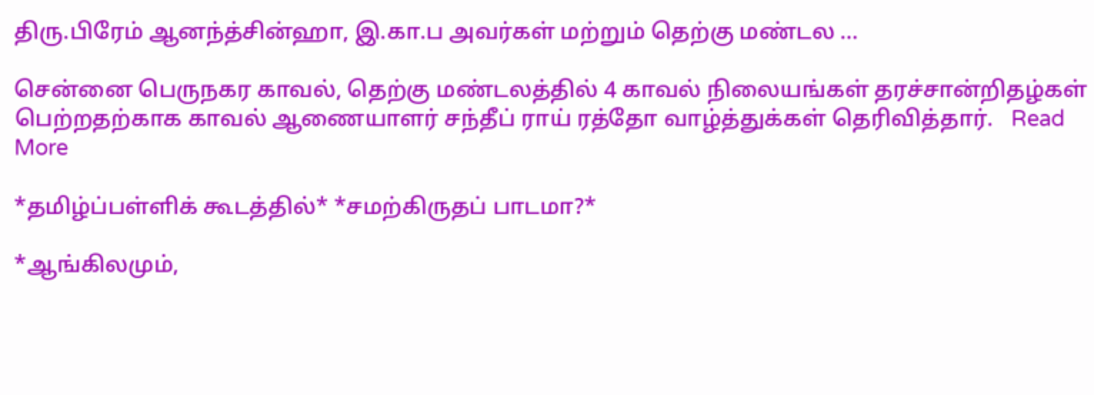திரு.பிரேம் ஆனந்த்சின்ஹா, இ.கா.ப அவர்கள் மற்றும் தெற்கு மண்டல …

சென்னை பெருநகர காவல், தெற்கு மண்டலத்தில் 4 காவல் நிலையங்கள் தரச்சான்றிதழ்கள் பெற்றதற்காக காவல் ஆணையாளர் சந்தீப் ராய் ரத்தோ வாழ்த்துக்கள் தெரிவித்தார்.   Read More

*தமிழ்ப்பள்ளிக் கூடத்தில்* *சமற்கிருதப் பாடமா?*

*ஆங்கிலமும்,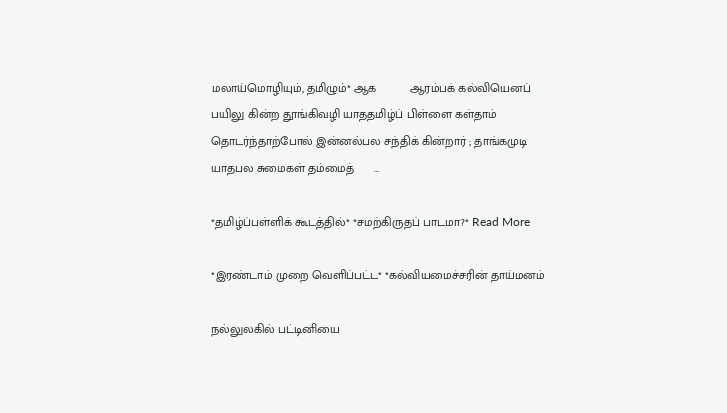மலாய்மொழியும், தமிழும்* ஆக          ஆரம்பக் கல்வியெனப் பயிலு கின்ற தூங்கிவழி யாததமிழ்ப் பிள்ளை கள்தாம்       தொடர்ந்தாற்போல் இன்னல்பல சந்திக் கின்றார் ; தாங்கமுடி யாதபல சுமைகள் தம்மைத்      …

*தமிழ்ப்பள்ளிக் கூடத்தில்* *சமற்கிருதப் பாடமா?* Read More

*இரண்டாம் முறை வெளிப்பட்ட* *கல்வியமைச்சரின் தாய்மனம்

நல்லுலகில் பட்டினியை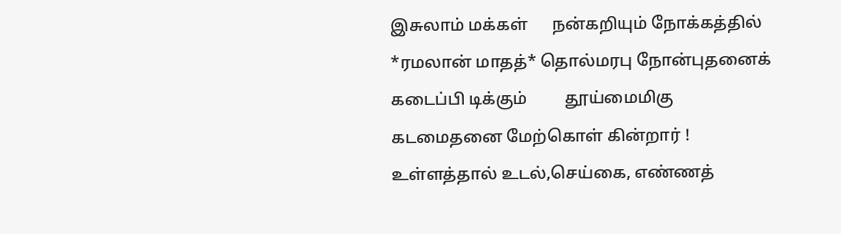இசுலாம் மக்கள்      நன்கறியும் நோக்கத்தில் *ரமலான் மாதத்* தொல்மரபு நோன்புதனைக் கடைப்பி டிக்கும்         தூய்மைமிகு கடமைதனை மேற்கொள் கின்றார் ! உள்ளத்தால் உடல்,செய்கை, எண்ணத்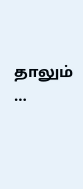தாலும்        …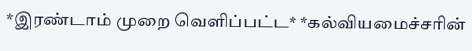*இரண்டாம் முறை வெளிப்பட்ட* *கல்வியமைச்சரின்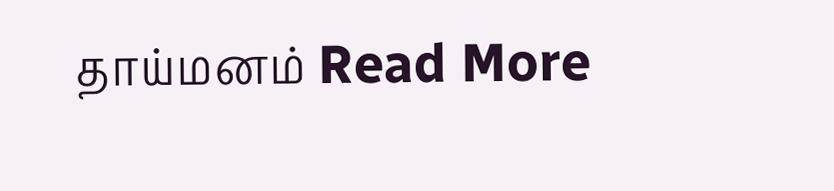தாய்மனம் Read More